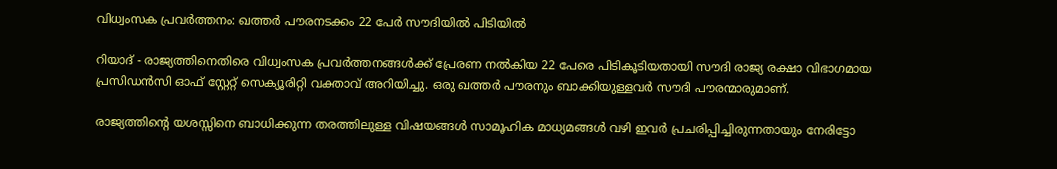വിധ്വംസക പ്രവര്‍ത്തനം: ഖത്തര്‍ പൗരനടക്കം 22 പേര്‍ സൗദിയില്‍ പിടിയില്‍

റിയാദ് - രാജ്യത്തിനെതിരെ വിധ്വംസക പ്രവര്‍ത്തനങ്ങള്‍ക്ക് പ്രേരണ നല്‍കിയ 22 പേരെ പിടികൂടിയതായി സൗദി രാജ്യ രക്ഷാ വിഭാഗമായ പ്രസിഡന്‍സി ഓഫ് സ്റ്റേറ്റ് സെക്യൂരിറ്റി വക്താവ് അറിയിച്ചു. ഒരു ഖത്തര്‍ പൗരനും ബാക്കിയുള്ളവര്‍ സൗദി പൗരന്മാരുമാണ്.

രാജ്യത്തിന്റെ യശസ്സിനെ ബാധിക്കുന്ന തരത്തിലുള്ള വിഷയങ്ങള്‍ സാമൂഹിക മാധ്യമങ്ങള്‍ വഴി ഇവര്‍ പ്രചരിപ്പിച്ചിരുന്നതായും നേരിട്ടോ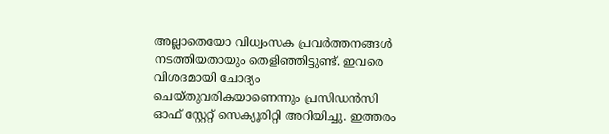അല്ലാതെയോ വിധ്വംസക പ്രവര്‍ത്തനങ്ങള്‍ നടത്തിയതായും തെളിഞ്ഞിട്ടുണ്ട്. ഇവരെ വിശദമായി ചോദ്യം ചെയ്തുവരികയാണെന്നും പ്രസിഡന്‍സി ഓഫ് സ്റ്റേറ്റ് സെക്യൂരിറ്റി അറിയിച്ചു. ഇത്തരം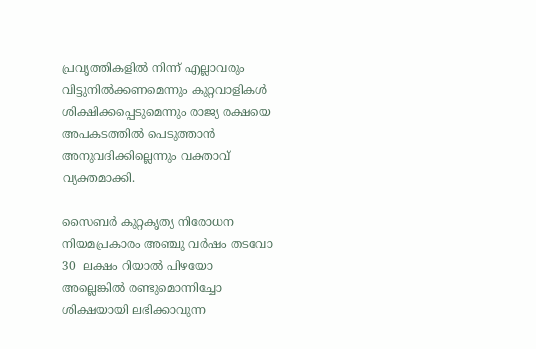പ്രവൃത്തികളില്‍ നിന്ന് എല്ലാവരും വിട്ടുനില്‍ക്കണമെന്നും കുറ്റവാളികള്‍ ശിക്ഷിക്കപ്പെടുമെന്നും രാജ്യ രക്ഷയെ അപകടത്തില്‍ പെടുത്താന്‍ അനുവദിക്കില്ലെന്നും വക്താവ് വ്യക്തമാക്കി.

സൈബര്‍ കുറ്റകൃത്യ നിരോധന നിയമപ്രകാരം അഞ്ചു വര്‍ഷം തടവോ 30  ലക്ഷം റിയാല്‍ പിഴയോ അല്ലെങ്കില്‍ രണ്ടുമൊന്നിച്ചോ ശിക്ഷയായി ലഭിക്കാവുന്ന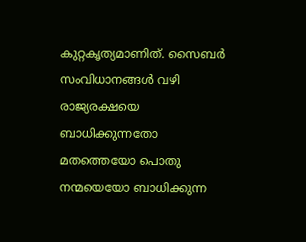കുറ്റകൃത്യമാണിത്. സൈബര്‍ സംവിധാനങ്ങള്‍ വഴി രാജ്യരക്ഷയെ ബാധിക്കുന്നതോ മതത്തെയോ പൊതു നന്മയെയോ ബാധിക്കുന്ന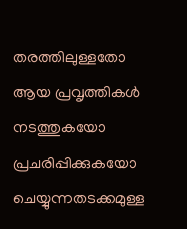തരത്തിലുള്ളതോ ആയ പ്രവൃത്തികള്‍ നടത്തുകയോ പ്രചരിപ്പിക്കുകയോ ചെയ്യുന്നതടക്കമുള്ള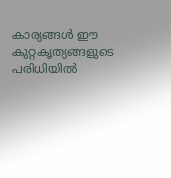കാര്യങ്ങള്‍ ഈ കുറ്റകൃത്യങ്ങളുടെ പരിധിയില്‍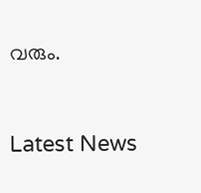വരും.


Latest News